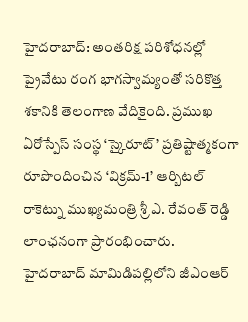హైదరాబాద్: అంతరిక్ష పరిశోధనల్లో ప్రైవేటు రంగ భాగస్వామ్యంతో సరికొత్త శకానికి తెలంగాణ వేదికైంది. ప్రముఖ ఏరోస్పేస్ సంస్థ ‘స్కైరూట్’ ప్రతిష్టాత్మకంగా రూపొందించిన ‘విక్రమ్-1’ ఆర్బిటల్ రాకెట్ను ముఖ్యమంత్రి శ్రీ ఎ. రేవంత్ రెడ్డి లాంఛనంగా ప్రారంభించారు. హైదరాబాద్ మామిడిపల్లిలోని జీఎంఆర్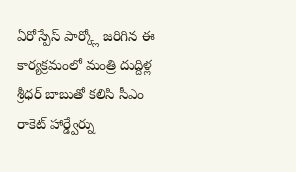ఏరోస్పేస్ పార్క్లో జరిగిన ఈ కార్యక్రమంలో మంత్రి దుద్దిళ్ల శ్రీధర్ బాబుతో కలిసి సీఎం రాకెట్ హార్డ్వేర్ను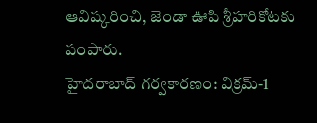ఆవిష్కరించి, జెండా ఊపి శ్రీహరికోటకు పంపారు.
హైదరాబాద్ గర్వకారణం: విక్రమ్-1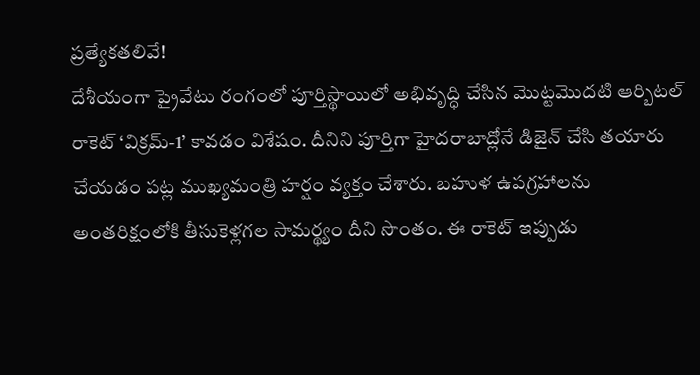ప్రత్యేకతలివే!
దేశీయంగా ప్రైవేటు రంగంలో పూర్తిస్థాయిలో అభివృద్ధి చేసిన మొట్టమొదటి ఆర్బిటల్ రాకెట్ ‘విక్రమ్-1’ కావడం విశేషం. దీనిని పూర్తిగా హైదరాబాద్లోనే డిజైన్ చేసి తయారు చేయడం పట్ల ముఖ్యమంత్రి హర్షం వ్యక్తం చేశారు. బహుళ ఉపగ్రహాలను అంతరిక్షంలోకి తీసుకెళ్లగల సామర్థ్యం దీని సొంతం. ఈ రాకెట్ ఇప్పుడు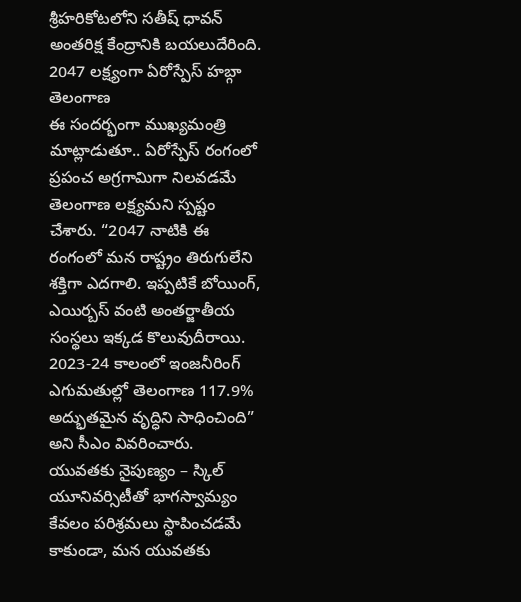శ్రీహరికోటలోని సతీష్ ధావన్ అంతరిక్ష కేంద్రానికి బయలుదేరింది.
2047 లక్ష్యంగా ఏరోస్పేస్ హబ్గా తెలంగాణ
ఈ సందర్భంగా ముఖ్యమంత్రి మాట్లాడుతూ.. ఏరోస్పేస్ రంగంలో ప్రపంచ అగ్రగామిగా నిలవడమే తెలంగాణ లక్ష్యమని స్పష్టం చేశారు. “2047 నాటికి ఈ రంగంలో మన రాష్ట్రం తిరుగులేని శక్తిగా ఎదగాలి. ఇప్పటికే బోయింగ్, ఎయిర్బస్ వంటి అంతర్జాతీయ సంస్థలు ఇక్కడ కొలువుదీరాయి. 2023-24 కాలంలో ఇంజనీరింగ్ ఎగుమతుల్లో తెలంగాణ 117.9% అద్భుతమైన వృద్ధిని సాధించింది” అని సీఎం వివరించారు.
యువతకు నైపుణ్యం – స్కిల్ యూనివర్సిటీతో భాగస్వామ్యం
కేవలం పరిశ్రమలు స్థాపించడమే కాకుండా, మన యువతకు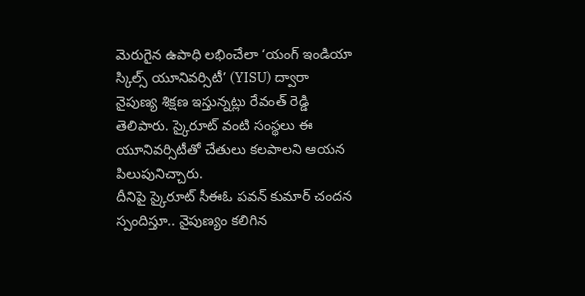మెరుగైన ఉపాధి లభించేలా ‘యంగ్ ఇండియా స్కిల్స్ యూనివర్సిటీ’ (YISU) ద్వారా నైపుణ్య శిక్షణ ఇస్తున్నట్లు రేవంత్ రెడ్డి తెలిపారు. స్కైరూట్ వంటి సంస్థలు ఈ యూనివర్సిటీతో చేతులు కలపాలని ఆయన పిలుపునిచ్చారు.
దీనిపై స్కైరూట్ సీఈఓ పవన్ కుమార్ చందన స్పందిస్తూ.. నైపుణ్యం కలిగిన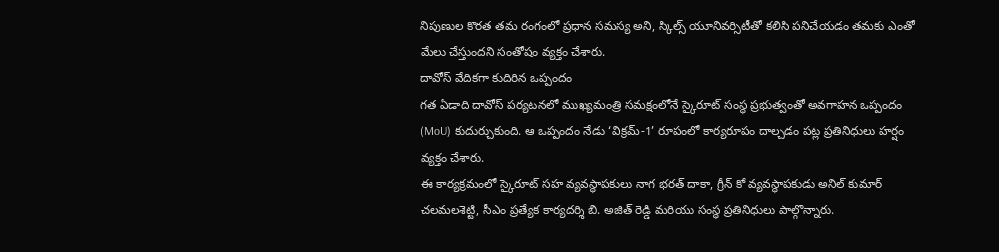నిపుణుల కొరత తమ రంగంలో ప్రధాన సమస్య అని, స్కిల్స్ యూనివర్సిటీతో కలిసి పనిచేయడం తమకు ఎంతో మేలు చేస్తుందని సంతోషం వ్యక్తం చేశారు.
దావోస్ వేదికగా కుదిరిన ఒప్పందం
గత ఏడాది దావోస్ పర్యటనలో ముఖ్యమంత్రి సమక్షంలోనే స్కైరూట్ సంస్థ ప్రభుత్వంతో అవగాహన ఒప్పందం (MoU) కుదుర్చుకుంది. ఆ ఒప్పందం నేడు ‘విక్రమ్-1’ రూపంలో కార్యరూపం దాల్చడం పట్ల ప్రతినిధులు హర్షం వ్యక్తం చేశారు.
ఈ కార్యక్రమంలో స్కైరూట్ సహ వ్యవస్థాపకులు నాగ భరత్ దాకా, గ్రీన్ కో వ్యవస్థాపకుడు అనిల్ కుమార్ చలమలశెట్టి, సీఎం ప్రత్యేక కార్యదర్శి బి. అజిత్ రెడ్డి మరియు సంస్థ ప్రతినిధులు పాల్గొన్నారు.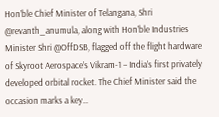Hon’ble Chief Minister of Telangana, Shri @revanth_anumula, along with Hon’ble Industries Minister Shri @OffDSB, flagged off the flight hardware of Skyroot Aerospace’s Vikram-1 – India’s first privately developed orbital rocket. The Chief Minister said the occasion marks a key…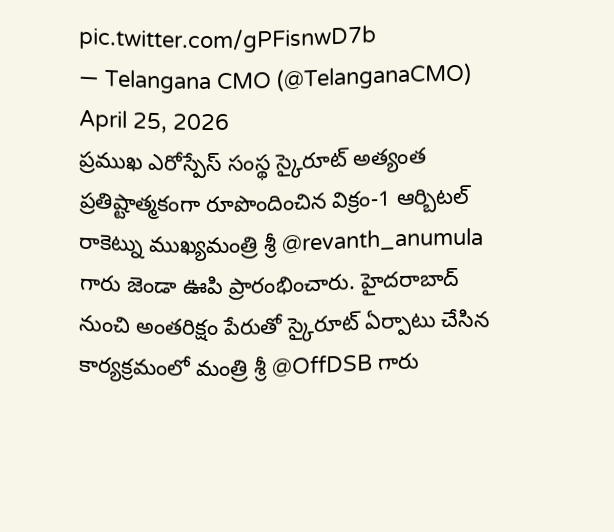pic.twitter.com/gPFisnwD7b
— Telangana CMO (@TelanganaCMO) April 25, 2026
ప్రముఖ ఎరోస్పేస్ సంస్థ స్కైరూట్ అత్యంత ప్రతిష్టాత్మకంగా రూపొందించిన విక్రం-1 ఆర్బిటల్ రాకెట్ను ముఖ్యమంత్రి శ్రీ @revanth_anumula గారు జెండా ఊపి ప్రారంభించారు. హైదరాబాద్ నుంచి అంతరిక్షం పేరుతో స్కైరూట్ ఏర్పాటు చేసిన కార్యక్రమంలో మంత్రి శ్రీ @OffDSB గారు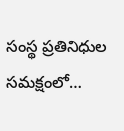సంస్థ ప్రతినిధుల సమక్షంలో…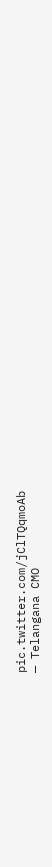pic.twitter.com/jClTQqmoAb
— Telangana CMO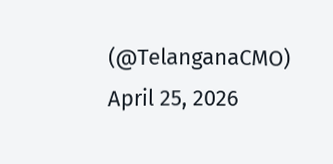(@TelanganaCMO) April 25, 2026